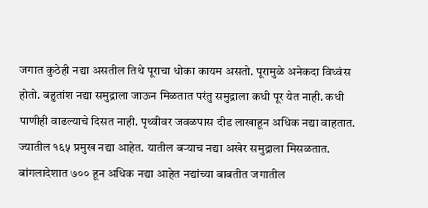जगात कुठेही नद्या असतील तिथे पूराचा धोका कायम असतो. पूरामुळे अनेकदा विध्वंस होतो. बहुतांश नद्या समुद्राला जाऊन मिळतात परंतु समुद्राला कधी पूर येत नाही. कधी पाणीही वाढल्याचे दिसत नाही. पृथ्वीवर जवळपास दीड लाखाहून अधिक नद्या वाहतात. ज्यातील १६५ प्रमुख नद्या आहेत. यातील बऱ्याच नद्या अखेर समुद्राला मिसळतात. बांगलादेशात ७०० हून अधिक नद्या आहेत नद्यांच्या बाबतीत जगातील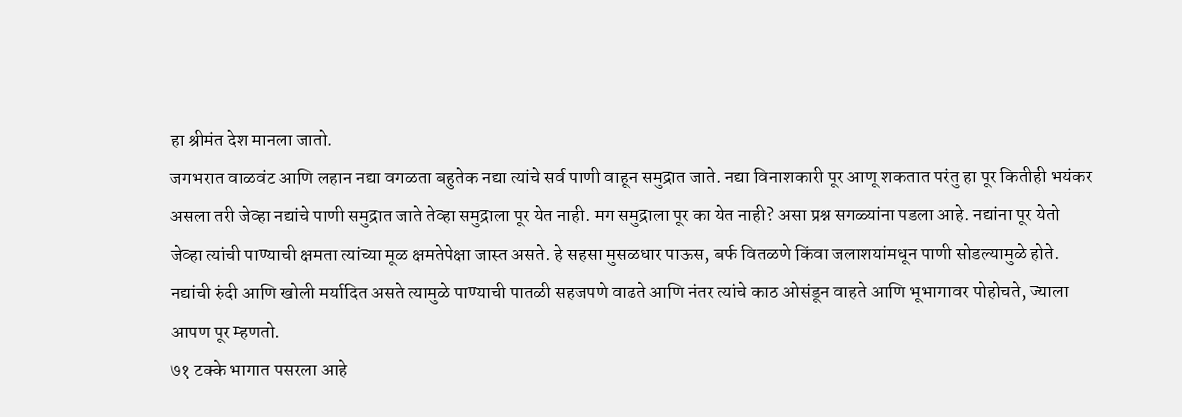हा श्रीमंत देश मानला जातो.
जगभरात वाळवंट आणि लहान नद्या वगळता बहुतेक नद्या त्यांचे सर्व पाणी वाहून समुद्रात जाते. नद्या विनाशकारी पूर आणू शकतात परंतु हा पूर कितीही भयंकर असला तरी जेव्हा नद्यांचे पाणी समुद्रात जाते तेव्हा समुद्राला पूर येत नाही. मग समुद्राला पूर का येत नाही? असा प्रश्न सगळ्यांना पडला आहे. नद्यांना पूर येतो जेव्हा त्यांची पाण्याची क्षमता त्यांच्या मूळ क्षमतेपेक्षा जास्त असते. हे सहसा मुसळधार पाऊस, बर्फ वितळणे किंवा जलाशयांमधून पाणी सोडल्यामुळे होते. नद्यांची रुंदी आणि खोली मर्यादित असते त्यामुळे पाण्याची पातळी सहजपणे वाढते आणि नंतर त्यांचे काठ ओसंडून वाहते आणि भूभागावर पोहोचते, ज्याला आपण पूर म्हणतो.
७१ टक्के भागात पसरला आहे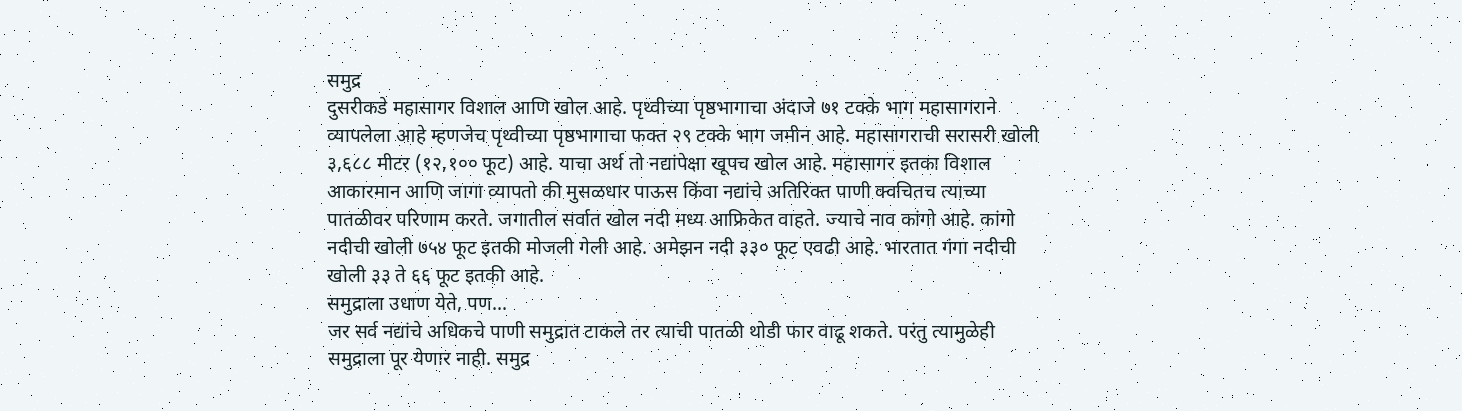समुद्र
दुसरीकडे महासागर विशाल आणि खोल आहे. पृथ्वीच्या पृष्ठभागाचा अंदाजे ७१ टक्के भाग महासागराने व्यापलेला आहे म्हणजेच पृथ्वीच्या पृष्ठभागाचा फक्त २९ टक्के भाग जमीन आहे. महासागराची सरासरी खोली ३,६८८ मीटर (१२,१०० फूट) आहे. याचा अर्थ तो नद्यांपेक्षा खूपच खोल आहे. महासागर इतका विशाल आकारमान आणि जागा व्यापतो की मुसळधार पाऊस किंवा नद्यांचे अतिरिक्त पाणी क्वचितच त्याच्या पातळीवर परिणाम करते. जगातील सर्वात खोल नदी मध्य आफ्रिकेत वाहते. ज्याचे नाव कांगो आहे. कांगो नदीची खोली ७५४ फूट इतकी मोजली गेली आहे. अमेझन नदी ३३० फूट एवढी आहे. भारतात गंगा नदीची खोली ३३ ते ६६ फूट इतकी आहे.
समुद्राला उधाण येते, पण...
जर सर्व नद्यांचे अधिकचे पाणी समुद्रात टाकले तर त्याची पातळी थोडी फार वाढू शकते. परंतु त्यामुळेही समुद्राला पूर येणार नाही. समुद्र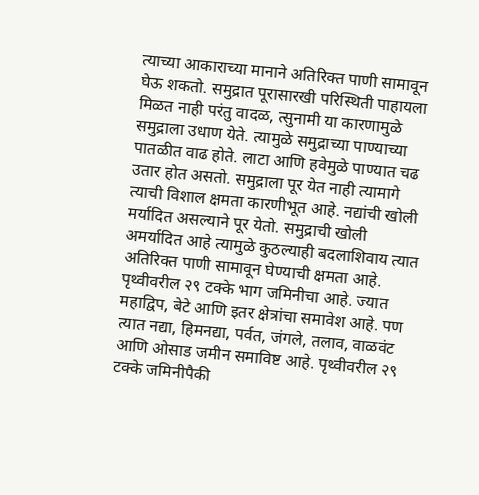त्याच्या आकाराच्या मानाने अतिरिक्त पाणी सामावून घेऊ शकतो. समुद्रात पूरासारखी परिस्थिती पाहायला मिळत नाही परंतु वादळ, त्सुनामी या कारणामुळे समुद्राला उधाण येते. त्यामुळे समुद्राच्या पाण्याच्या पातळीत वाढ होते. लाटा आणि हवेमुळे पाण्यात चढ उतार होत असतो. समुद्राला पूर येत नाही त्यामागे त्याची विशाल क्षमता कारणीभूत आहे. नद्यांची खोली मर्यादित असल्याने पूर येतो. समुद्राची खोली अमर्यादित आहे त्यामुळे कुठल्याही बदलाशिवाय त्यात अतिरिक्त पाणी सामावून घेण्याची क्षमता आहे.
पृथ्वीवरील २९ टक्के भाग जमिनीचा आहे. ज्यात महाद्विप, बेटे आणि इतर क्षेत्रांचा समावेश आहे. पण त्यात नद्या, हिमनद्या, पर्वत, जंगले, तलाव, वाळवंट आणि ओसाड जमीन समाविष्ट आहे. पृथ्वीवरील २९ टक्के जमिनीपैकी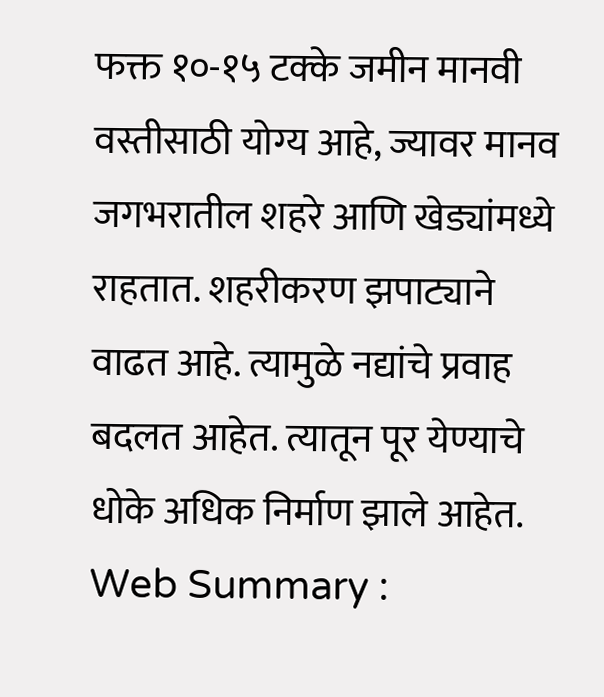फक्त १०-१५ टक्के जमीन मानवी वस्तीसाठी योग्य आहे, ज्यावर मानव जगभरातील शहरे आणि खेड्यांमध्ये राहतात. शहरीकरण झपाट्याने वाढत आहे. त्यामुळे नद्यांचे प्रवाह बदलत आहेत. त्यातून पूर येण्याचे धोके अधिक निर्माण झाले आहेत.
Web Summary :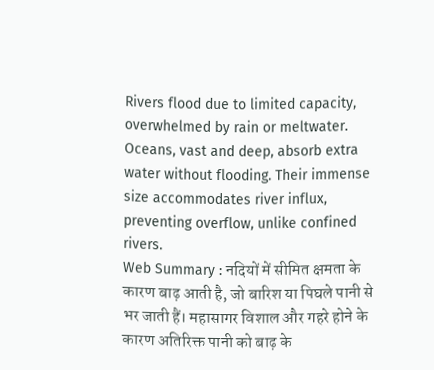Rivers flood due to limited capacity, overwhelmed by rain or meltwater. Oceans, vast and deep, absorb extra water without flooding. Their immense size accommodates river influx, preventing overflow, unlike confined rivers.
Web Summary : नदियों में सीमित क्षमता के कारण बाढ़ आती है, जो बारिश या पिघले पानी से भर जाती हैं। महासागर विशाल और गहरे होने के कारण अतिरिक्त पानी को बाढ़ के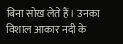बिना सोख लेते हैं। उनका विशाल आकार नदी के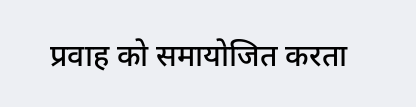प्रवाह को समायोजित करता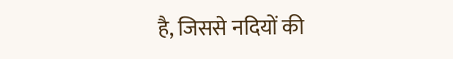है, जिससे नदियों की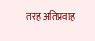तरह अतिप्रवाह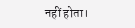नहीं होता।